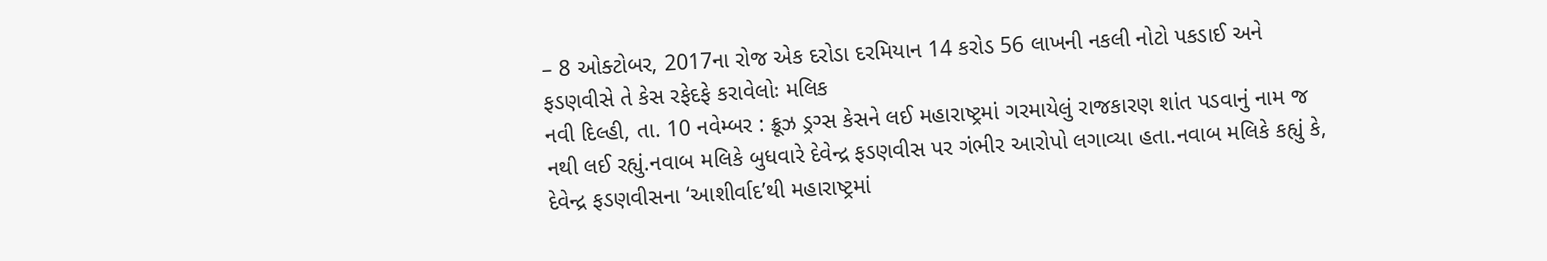– 8 ઓક્ટોબર, 2017ના રોજ એક દરોડા દરમિયાન 14 કરોડ 56 લાખની નકલી નોટો પકડાઈ અને ફડણવીસે તે કેસ રફેદફે કરાવેલોઃ મલિક
નવી દિલ્હી, તા. 10 નવેમ્બર : ક્રૂઝ ડ્રગ્સ કેસને લઈ મહારાષ્ટ્રમાં ગરમાયેલું રાજકારણ શાંત પડવાનું નામ જ નથી લઈ રહ્યું.નવાબ મલિકે બુધવારે દેવેન્દ્ર ફડણવીસ પર ગંભીર આરોપો લગાવ્યા હતા.નવાબ મલિકે કહ્યું કે, દેવેન્દ્ર ફડણવીસના ‘આશીર્વાદ’થી મહારાષ્ટ્રમાં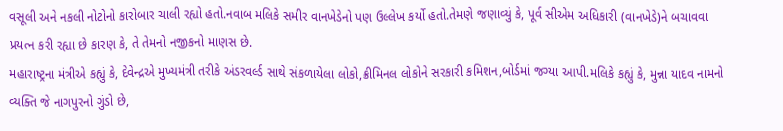વસૂલી અને નકલી નોટોનો કારોબાર ચાલી રહ્યો હતો.નવાબ મલિકે સમીર વાનખેડેનો પણ ઉલ્લેખ કર્યો હતો.તેમણે જણાવ્યું કે, પૂર્વ સીએમ અધિકારી (વાનખેડે)ને બચાવવા પ્રયત્ન કરી રહ્યા છે કારણ કે, તે તેમનો નજીકનો માણસ છે.
મહારાષ્ટ્રના મંત્રીએ કહ્યું કે, દેવેન્દ્રએ મુખ્યમંત્રી તરીકે અંડરવર્લ્ડ સાથે સંકળાયેલા લોકો,ક્રીમિનલ લોકોને સરકારી કમિશન,બોર્ડમાં જગ્યા આપી.મલિકે કહ્યું કે, મુન્ના યાદવ નામનો વ્યક્તિ જે નાગપુરનો ગુંડો છે,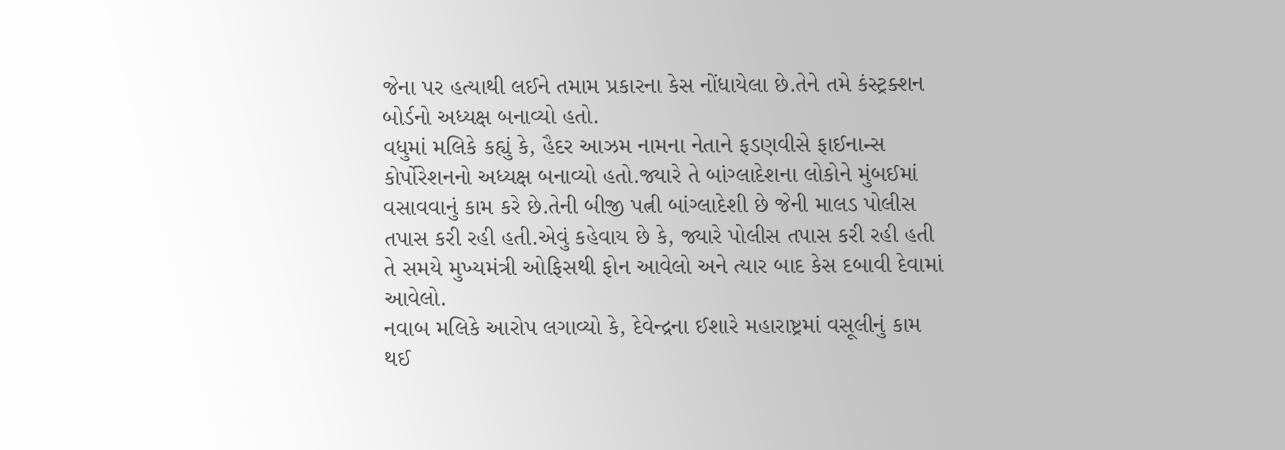જેના પર હત્યાથી લઈને તમામ પ્રકારના કેસ નોંધાયેલા છે.તેને તમે કંસ્ટ્રક્શન બોર્ડનો અધ્યક્ષ બનાવ્યો હતો.
વધુમાં મલિકે કહ્યું કે, હૈદર આઝમ નામના નેતાને ફડણવીસે ફાઈનાન્સ કોર્પોરેશનનો અધ્યક્ષ બનાવ્યો હતો.જ્યારે તે બાંગ્લાદેશના લોકોને મુંબઈમાં વસાવવાનું કામ કરે છે.તેની બીજી પત્ની બાંગ્લાદેશી છે જેની માલડ પોલીસ તપાસ કરી રહી હતી.એવું કહેવાય છે કે, જ્યારે પોલીસ તપાસ કરી રહી હતી તે સમયે મુખ્યમંત્રી ઓફિસથી ફોન આવેલો અને ત્યાર બાદ કેસ દબાવી દેવામાં આવેલો.
નવાબ મલિકે આરોપ લગાવ્યો કે, દેવેન્દ્રના ઈશારે મહારાષ્ટ્રમાં વસૂલીનું કામ થઈ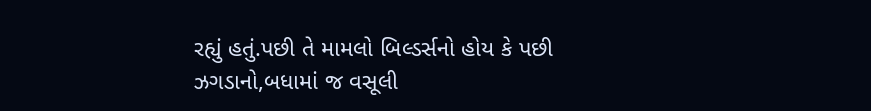રહ્યું હતું.પછી તે મામલો બિલ્ડર્સનો હોય કે પછી ઝગડાનો,બધામાં જ વસૂલી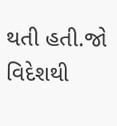થતી હતી.જો વિદેશથી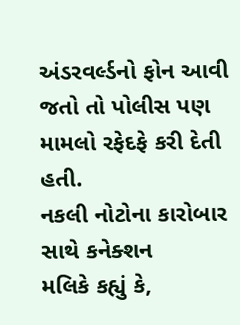અંડરવર્લ્ડનો ફોન આવી જતો તો પોલીસ પણ મામલો રફેદફે કરી દેતી હતી.
નકલી નોટોના કારોબાર સાથે કનેક્શન
મલિકે કહ્યું કે,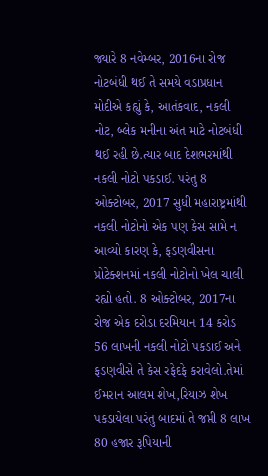જ્યારે 8 નવેમ્બર, 2016ના રોજ નોટબંધી થઈ તે સમયે વડાપ્રધાન મોદીએ કહ્યું કે, આતંકવાદ, નકલી નોટ, બ્લેક મનીના અંત માટે નોટબંધી થઈ રહી છે.ત્યાર બાદ દેશભરમાંથી નકલી નોટો પકડાઈ. પરંતુ 8 ઓક્ટોબર, 2017 સુધી મહારાષ્ટ્રમાંથી નકલી નોટોનો એક પણ કેસ સામે ન આવ્યો કારણ કે, ફડણવીસના પ્રોટેક્શનમાં નકલી નોટોનો ખેલ ચાલી રહ્યો હતો. 8 ઓક્ટોબર, 2017ના રોજ એક દરોડા દરમિયાન 14 કરોડ 56 લાખની નકલી નોટો પકડાઈ અને ફડણવીસે તે કેસ રફેદફે કરાવેલો.તેમાં ઈમરાન આલમ શેખ,રિયાઝ શેખ પકડાયેલા પરંતુ બાદમાં તે જપ્તી 8 લાખ 80 હજાર રૂપિયાની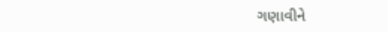ગણાવીને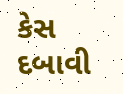કેસ દબાવી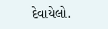દેવાયેલો.